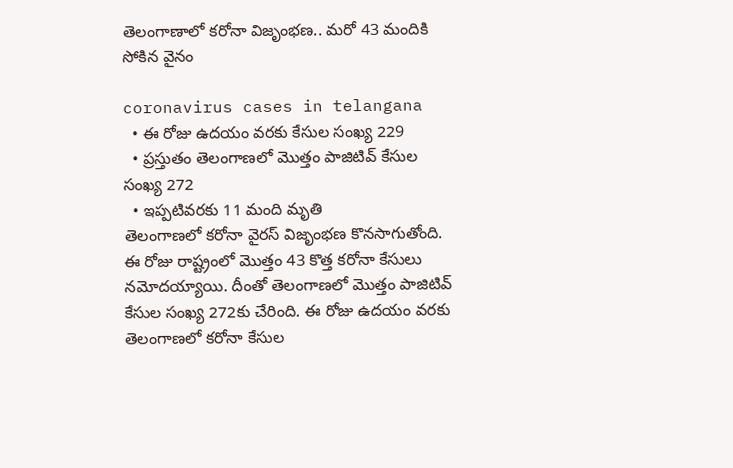తెలంగాణాలో కరోనా విజృంభణ.. మరో 43 మందికి సోకిన వైనం

coronavirus cases in telangana
  • ఈ రోజు ఉదయం వరకు కేసుల సంఖ్య 229
  • ప్రస్తుతం తెలంగాణలో మొత్తం పాజిటివ్‌ కేసుల సంఖ్య 272
  • ఇప్పటివరకు 11 మంది మృతి
తెలంగాణలో కరోనా వైరస్‌ విజృంభణ కొనసాగుతోంది. ఈ రోజు రాష్ట్రంలో మొత్తం 43 కొత్త కరోనా కేసులు నమోదయ్యాయి. దీంతో తెలంగాణలో మొత్తం పాజిటివ్‌ కేసుల సంఖ్య 272కు చేరింది. ఈ రోజు ఉదయం వరకు తెలంగాణలో కరోనా కేసుల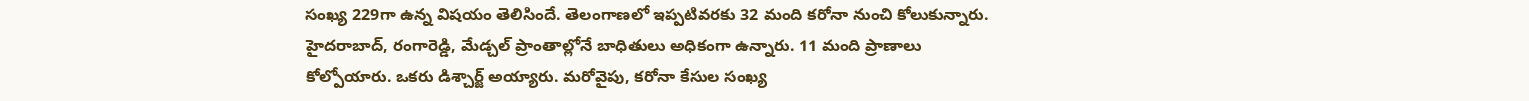సంఖ్య 229గా ఉన్న విషయం తెలిసిందే. తెలంగాణలో ఇప్పటివరకు 32 మంది కరోనా నుంచి కోలుకున్నారు. హైదరాబాద్‌, రంగారెడ్డి, మేడ్చల్‌ ప్రాంతాల్లోనే బాధితులు అధికంగా ఉన్నారు. 11 మంది ప్రాణాలు కోల్పోయారు. ఒకరు డిశ్చార్జ్‌ అయ్యారు. మరోవైపు, కరోనా కేసుల సంఖ్య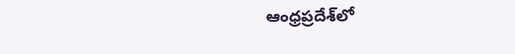ఆంధ్రప్రదేశ్‌లో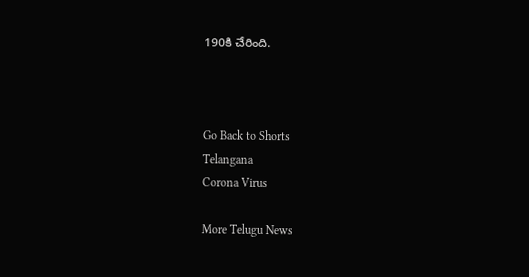190కి చేరింది.



Go Back to Shorts
Telangana
Corona Virus

More Telugu News